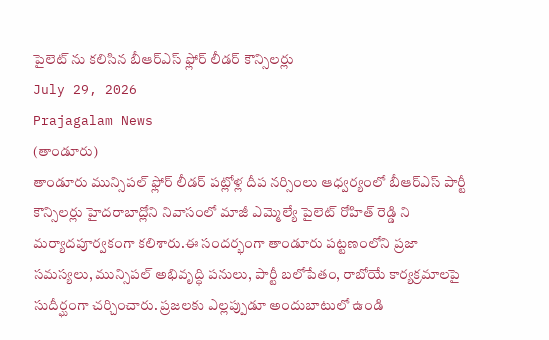పైలెట్ ను కలిసిన బీఆర్ఎస్ ఫ్లోర్ లీడర్ కౌన్సిలర్లు
July 29, 2026
Prajagalam News
(తాండూరు)
తాండూరు మున్సిపల్ ఫ్లోర్ లీడర్ పట్లోళ్ల దీప నర్సింలు ఆధ్వర్యంలో బీఆర్ఎస్ పార్టీ కౌన్సిలర్లు హైదరాబాద్లోని నివాసంలో మాజీ ఎమ్మెల్యే పైలెట్ రోహిత్ రెడ్డి ని మర్యాదపూర్వకంగా కలిశారు.ఈ సందర్భంగా తాండూరు పట్టణంలోని ప్రజా సమస్యలు, మున్సిపల్ అభివృద్ధి పనులు, పార్టీ బలోపేతం, రాబోయే కార్యక్రమాలపై సుదీర్ఘంగా చర్చించారు. ప్రజలకు ఎల్లప్పుడూ అందుబాటులో ఉండి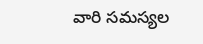వారి సమస్యల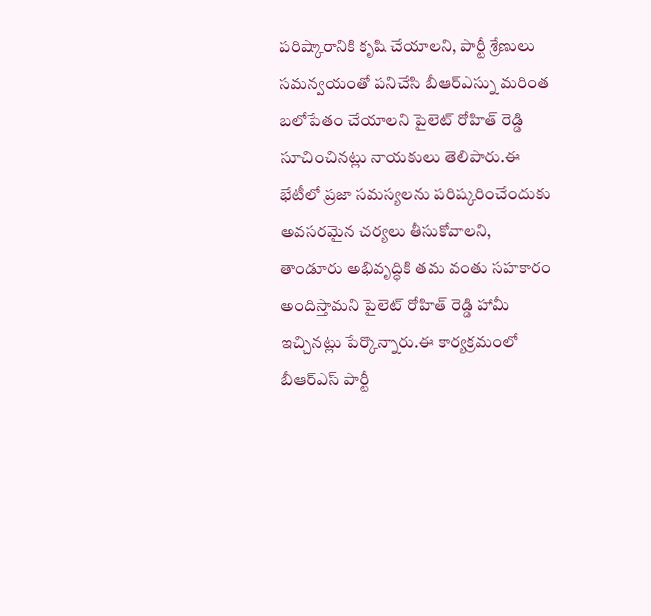పరిష్కారానికి కృషి చేయాలని, పార్టీ శ్రేణులు సమన్వయంతో పనిచేసి బీఆర్ఎస్ను మరింత బలోపేతం చేయాలని పైలెట్ రోహిత్ రెడ్డి సూచించినట్లు నాయకులు తెలిపారు.ఈ భేటీలో ప్రజా సమస్యలను పరిష్కరించేందుకు అవసరమైన చర్యలు తీసుకోవాలని, తాండూరు అభివృద్ధికి తమ వంతు సహకారం అందిస్తామని పైలెట్ రోహిత్ రెడ్డి హామీ ఇచ్చినట్లు పేర్కొన్నారు.ఈ కార్యక్రమంలో బీఆర్ఎస్ పార్టీ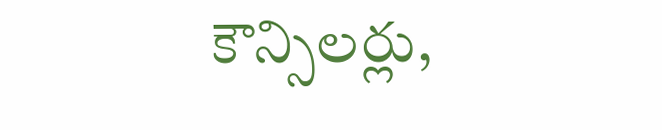కౌన్సిలర్లు,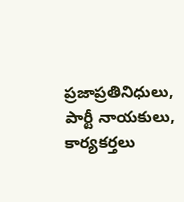ప్రజాప్రతినిధులు, పార్టీ నాయకులు, కార్యకర్తలు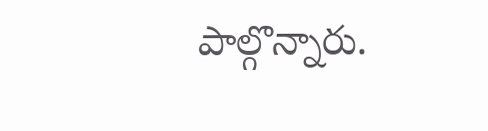పాల్గొన్నారు.